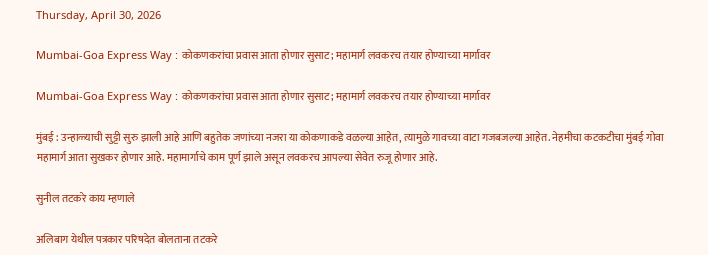Thursday, April 30, 2026

Mumbai-Goa Express Way : कोकणकरांचा प्रवास आता होणार सुसाट; महामार्ग लवकरच तयार होण्याच्या मार्गावर

Mumbai-Goa Express Way : कोकणकरांचा प्रवास आता होणार सुसाट; महामार्ग लवकरच तयार होण्याच्या मार्गावर

मुंबई : उन्हाळ्याची सुट्टी सुरु झाली आहे आणि बहुतेक जणांच्या नजरा या कोकणाकडे वळल्या आहेत, त्यामुळे गावच्या वाटा गजबजल्या आहेत. नेहमीचा कटकटीचा मुंबई गोवा महामार्ग आता सुखकर होणार आहे. महामार्गाचे काम पूर्ण झाले असून लवकरच आपल्या सेवेत रुजू होणार आहे.

सुनील तटकरे काय म्हणाले

अलिबाग येथील पत्रकार परिषदेत बोलताना तटकरे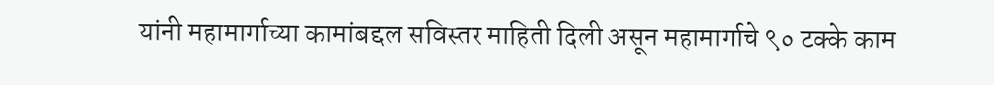यांनी महामार्गाच्या कामांबद्दल सविस्तर माहिती दिली असून महामार्गाचे ९० टक्के काम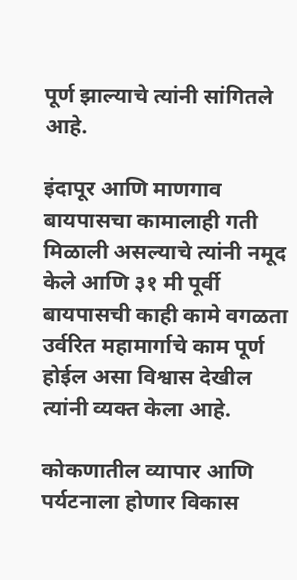पूर्ण झाल्याचे त्यांनी सांगितले आहे.

इंदापूर आणि माणगाव बायपासचा कामालाही गती मिळाली असल्याचे त्यांनी नमूद केले आणि ३१ मी पूर्वी बायपासची काही कामे वगळता उर्वरित महामार्गाचे काम पूर्ण होईल असा विश्वास देखील त्यांनी व्यक्त केला आहे.

कोकणातील व्यापार आणि पर्यटनाला होणार विकास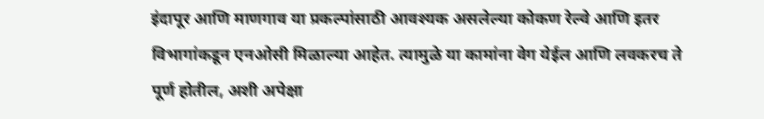इंदापूर आणि माणगाव या प्रकल्पांसाठी आवश्यक असलेल्या कोकण रेल्वे आणि इतर विभागांकडून एनओसी मिळाल्या आहेत. त्यामुळे या कामांना वेग येईल आणि लवकरच ते पूर्ण होतील, अशी अपेक्षा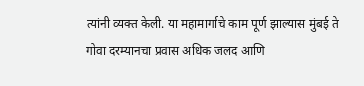त्यांनी व्यक्त केली. या महामार्गाचे काम पूर्ण झाल्यास मुंबई ते गोवा दरम्यानचा प्रवास अधिक जलद आणि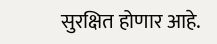सुरक्षित होणार आहे.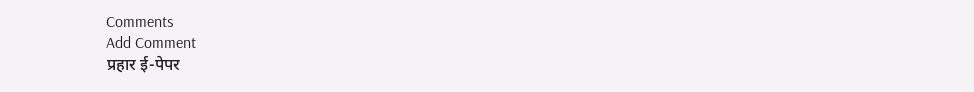Comments
Add Comment
प्रहार ई-पेपर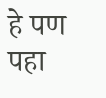हे पण पहा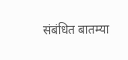संबंधित बातम्या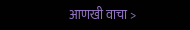आणखी वाचा >